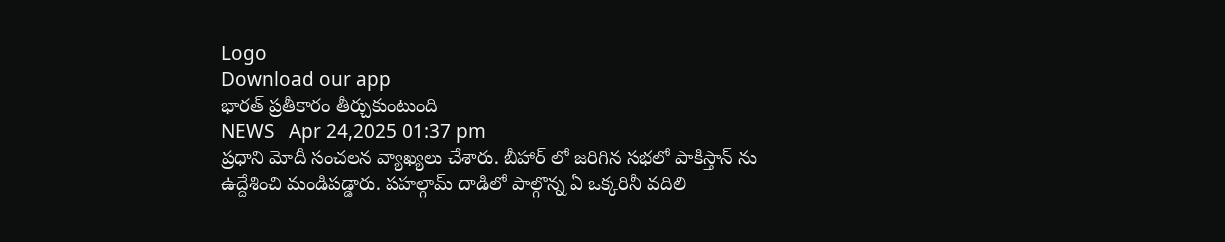Logo
Download our app
భార‌త్ ప్ర‌తీకారం తీర్చుకుంటుంది
NEWS   Apr 24,2025 01:37 pm
ప్ర‌ధాని మోదీ సంచ‌ల‌న వ్యాఖ్య‌లు చేశారు. బీహార్ లో జ‌రిగిన స‌భ‌లో పాకిస్తాన్ ను ఉద్దేశించి మండిప‌డ్డారు. ప‌హ‌ల్గామ్ దాడిలో పాల్గొన్న ఏ ఒక్క‌రినీ వ‌దిలి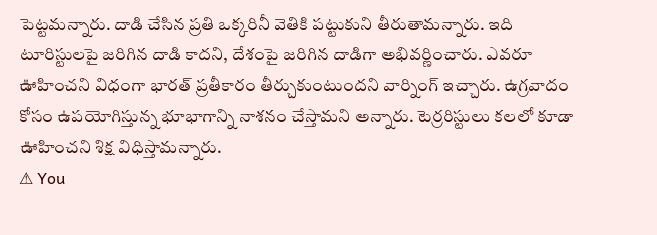పెట్ట‌మ‌న్నారు. దాడి చేసిన ప్ర‌తి ఒక్క‌రినీ వెతికి ప‌ట్టుకుని తీరుతామ‌న్నారు. ఇది టూరిస్టుల‌పై జ‌రిగిన దాడి కాద‌ని, దేశంపై జ‌రిగిన దాడిగా అభివ‌ర్ణించారు. ఎవ‌రూ ఊహించ‌ని విధంగా భార‌త్ ప్ర‌తీకారం తీర్చుకుంటుంద‌ని వార్నింగ్ ఇచ్చారు. ఉగ్రవాదం కోసం ఉపయోగిస్తున్న భూభాగాన్ని నాశనం చేస్తామ‌ని అన్నారు. టెర్రరిస్టులు కలలో కూడా ఊహించని శిక్ష విధిస్తామ‌న్నారు.
⚠ You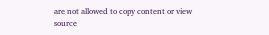are not allowed to copy content or view source